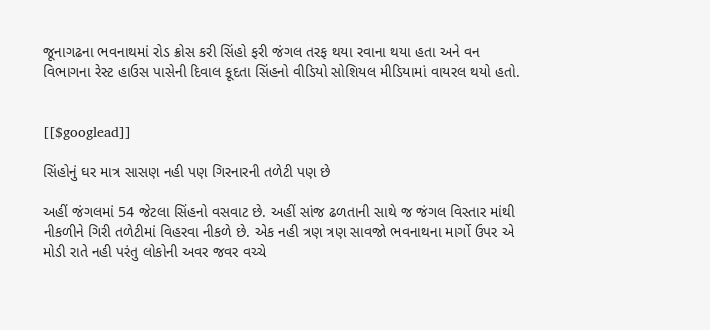જૂનાગઢના ભવનાથમાં રોડ ક્રોસ કરી સિંહો ફરી જંગલ તરફ થયા રવાના થયા હતા અને વન વિભાગના રેસ્ટ હાઉસ પાસેની દિવાલ કૂદતા સિંહનો વીડિયો સોશિયલ મીડિયામાં વાયરલ થયો હતો.


[[$googlead]]

સિંહોનું ઘર માત્ર સાસણ નહી પણ ગિરનારની તળેટી પણ છે

અહીં જંગલમાં 54 જેટલા સિંહનો વસવાટ છે. અહીં સાંજ ઢળતાની સાથે જ જંગલ વિસ્તાર માંથી નીકળીને ગિરી તળેટીમાં વિહરવા નીકળે છે. એક નહી ત્રણ ત્રણ સાવજો ભવનાથના માર્ગો ઉપર એ મોડી રાતે નહી પરંતુ લોકોની અવર જવર વચ્ચે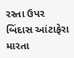રસ્તા ઉપર બિંદાસ આંટાફેરા મારતા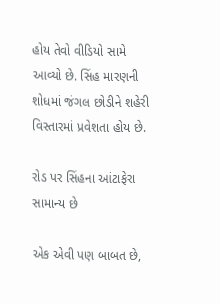હોય તેવો વીડિયો સામે આવ્યો છે. સિંહ મારણની શોધમાં જંગલ છોડીને શહેરી વિસ્તારમાં પ્રવેશતા હોય છે.

રોડ પર સિંહના આંટાફેરા સામાન્ય છે

એક એવી પણ બાબત છે,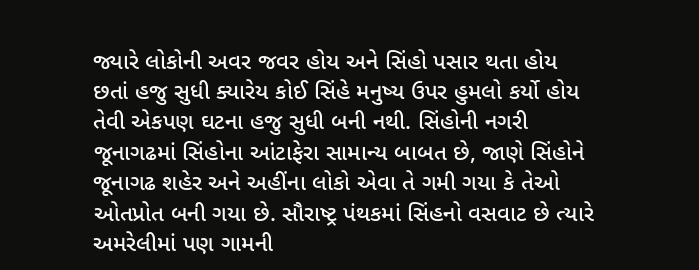જ્યારે લોકોની અવર જવર હોય અને સિંહો પસાર થતા હોય છતાં હજુ સુધી ક્યારેય કોઈ સિંહે મનુષ્ય ઉપર હુમલો કર્યો હોય તેવી એકપણ ઘટના હજુ સુધી બની નથી. સિંહોની નગરી જૂનાગઢમાં સિંહોના આંટાફેરા સામાન્ય બાબત છે, જાણે સિંહોને જૂનાગઢ શહેર અને અહીંના લોકો એવા તે ગમી ગયા કે તેઓ ઓતપ્રોત બની ગયા છે. સૌરાષ્ટ્ર પંથકમાં સિંહનો વસવાટ છે ત્યારે અમરેલીમાં પણ ગામની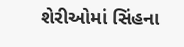શેરીઓમાં સિંહના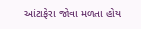આંટાફેરા જોવા મળતા હોય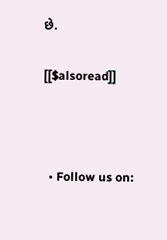છે.

[[$alsoread]]



  • Follow us on: